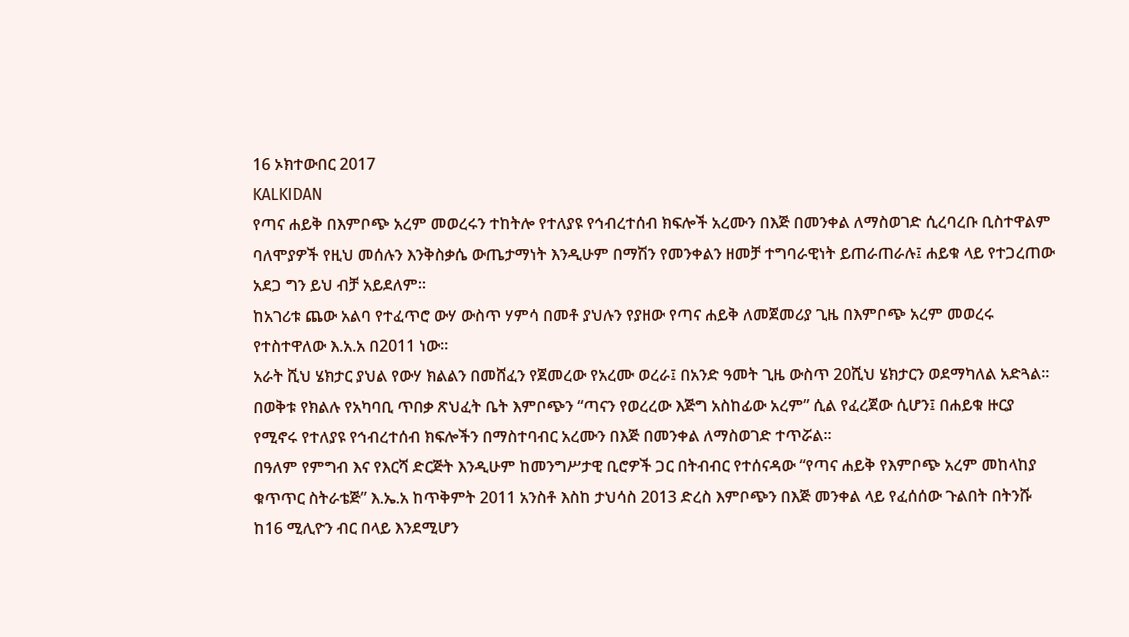16 ኦክተውበር 2017
KALKIDAN
የጣና ሐይቅ በእምቦጭ አረም መወረሩን ተከትሎ የተለያዩ የኅብረተሰብ ክፍሎች አረሙን በእጅ በመንቀል ለማስወገድ ሲረባረቡ ቢስተዋልም ባለሞያዎች የዚህ መሰሉን እንቅስቃሴ ውጤታማነት እንዲሁም በማሽን የመንቀልን ዘመቻ ተግባራዊነት ይጠራጠራሉ፤ ሐይቁ ላይ የተጋረጠው አደጋ ግን ይህ ብቻ አይደለም።
ከአገሪቱ ጨው አልባ የተፈጥሮ ውሃ ውስጥ ሃምሳ በመቶ ያህሉን የያዘው የጣና ሐይቅ ለመጀመሪያ ጊዜ በእምቦጭ አረም መወረሩ የተስተዋለው እ.አ.አ በ2011 ነው።
አራት ሺህ ሄክታር ያህል የውሃ ክልልን በመሸፈን የጀመረው የአረሙ ወረራ፤ በአንድ ዓመት ጊዜ ውስጥ 20ሺህ ሄክታርን ወደማካለል አድጓል።
በወቅቱ የክልሉ የአካባቢ ጥበቃ ጽህፈት ቤት እምቦጭን “ጣናን የወረረው እጅግ አስከፊው አረም” ሲል የፈረጀው ሲሆን፤ በሐይቁ ዙርያ የሚኖሩ የተለያዩ የኅብረተሰብ ክፍሎችን በማስተባብር አረሙን በእጅ በመንቀል ለማስወገድ ተጥሯል።
በዓለም የምግብ እና የእርሻ ድርጅት እንዲሁም ከመንግሥታዊ ቢሮዎች ጋር በትብብር የተሰናዳው “የጣና ሐይቅ የእምቦጭ አረም መከላከያ ቁጥጥር ስትራቴጅ” እ.ኤ.አ ከጥቅምት 2011 አንስቶ እስከ ታህሳስ 2013 ድረስ እምቦጭን በእጅ መንቀል ላይ የፈሰሰው ጉልበት በትንሹ ከ16 ሚሊዮን ብር በላይ እንደሚሆን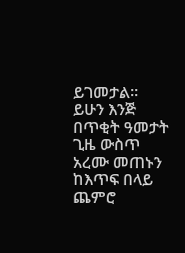ይገመታል።
ይሁን እንጅ በጥቂት ዓመታት ጊዜ ውስጥ አረሙ መጠኑን ከእጥፍ በላይ ጨምሮ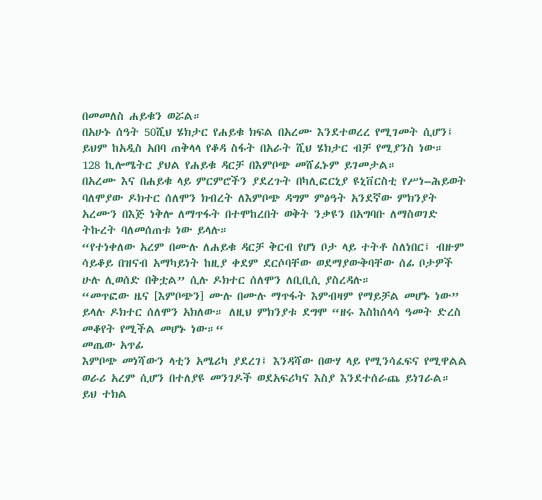በመመለስ ሐይቁን ወሯል።
በአሁኑ ሰዓት 50ሺህ ሄክታር የሐይቁ ክፍል በአረሙ እንደተወረረ የሚገመት ሲሆን፤ ይህም ከአዲስ አበባ ጠቅላላ የቆዳ ስፋት በአራት ሺህ ሄክታር ብቻ የሚያንስ ነው።
128 ኪሎሜትር ያህል የሐይቁ ዳርቻ በእምቦጭ መሸፈኑም ይገመታል።
በአረሙ እና በሐይቁ ላይ ምርምሮችን ያደረጉት በካሊፎርኒያ ዩኒቨርስቲ የሥነ–ሕይወት ባለሞያው ዶክተር ሰለሞን ክብረት ለእምቦጭ ዳግም ምፅዓት አንደኛው ምክንያት አረሙን በእጅ ነቅሎ ለማጥፋት በተሞከረበት ወቅት ንቃዩን በአግባቡ ለማስወገድ ትኩረት ባለመሰጠቱ ነው ይላሉ።
“የተነቀለው አረም በሙሉ ለሐይቁ ዳርቻ ቅርብ የሆነ ቦታ ላይ ተትቶ ስለነበር፤ ብዙም ሳይቆይ በዝናብ አማካይነት ከዚያ ቀደም ደርሶባቸው ወደማያውቅባቸው ሰፊ ቦታዎች ሁሉ ሊወሰድ በቅቷል” ሲሉ ዶክተር ሰለሞን ለቢቢሲ ያስረዳሉ።
“መጥፎው ዜና [እምቦጭን] ሙሉ በሙሉ ማጥፋት እምብዛም የማይቻል መሆኑ ነው” ይላሉ ዶክተር ሰለሞን አክለው። ለዚህ ምክንያቱ ደግሞ “ዘሩ እስከሰላሳ ዓመት ድረስ መቆየት የሚችል መሆኑ ነው።“
መጤው አጥፊ
እምቦጭ መነሻውን ላቲን አሜሪካ ያደረገ፤ እንዳሻው በውሃ ላይ የሚንሳፈፍና የሚዋልል ወራሪ አረም ሲሆን በተለያዩ መንገዶች ወደአፍሪካና እስያ እንደተሰራጨ ይነገራል።
ይህ ተክል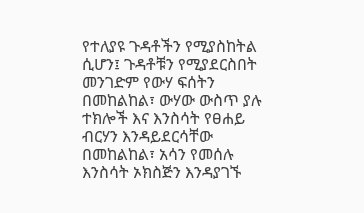የተለያዩ ጉዳቶችን የሚያስከትል ሲሆን፤ ጉዳቶቹን የሚያደርስበት መንገድም የውሃ ፍሰትን በመከልከል፣ ውሃው ውስጥ ያሉ ተክሎች እና እንስሳት የፀሐይ ብርሃን እንዳይደርሳቸው በመከልከል፣ አሳን የመሰሉ እንስሳት ኦክስጅን እንዳያገኙ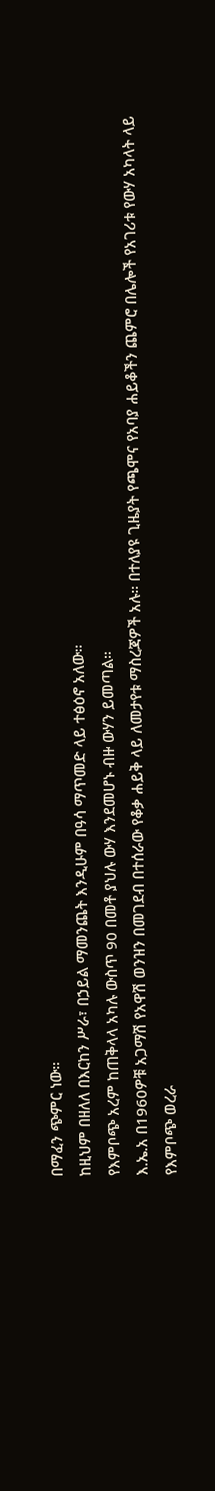በማፈን ጭምር ነው።
ከዚህም በዘለለ በእርከን ሥራ፣ በኃይል ማመንጨት እንዲሁም በዓሳ ማጥመድ ላይ ተፅዕኖ አለው።
የእምቦጭ አረም ከጠቅላላ አካሉ ውስጥ 90 በመቶ ያህሉ ውሃ እንደመሆኑ ብዙ ውሃን ይመጣል።
እ.ኤ.አ በ1960ዎቹ አጋማሽ የአዋሽ ወንዝን በመገደብ በተሰራው የቆቃ ሐይቅ ላይ ለመታየቱ ማስረጃዎች አሉ። በተለያዩ ጊዜያት የጫሞና የአባያ ሐይቆችን ጨምሮ በሌሎች የአገሪቱ የውሃ አካላት ላይ የእምቦጭ ወረራ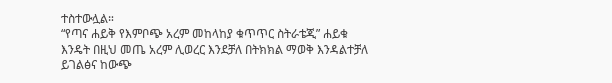ተስተውሏል።
“የጣና ሐይቅ የእምቦጭ አረም መከላከያ ቁጥጥር ስትራቴጂ” ሐይቁ እንዴት በዚህ መጤ አረም ሊወረር እንደቻለ በትክክል ማወቅ እንዳልተቻለ ይገልፅና ከውጭ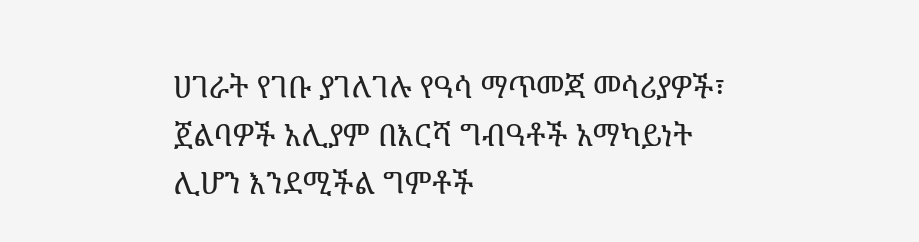ሀገራት የገቡ ያገለገሉ የዓሳ ማጥመጃ መሳሪያዎች፣ ጀልባዎች አሊያም በእርሻ ግብዓቶች አማካይነት ሊሆን እንደሚችል ግምቶች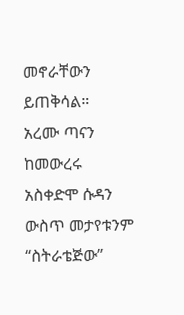መኖራቸውን ይጠቅሳል።
አረሙ ጣናን ከመውረሩ አስቀድሞ ሱዳን ውስጥ መታየቱንም “ስትራቴጅው”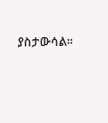ያስታውሳል።